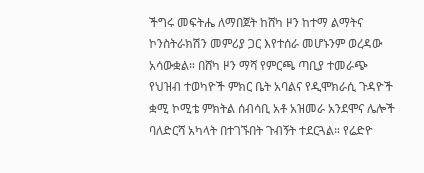ችግሩ መፍትሔ ለማበጀት ከሸካ ዞን ከተማ ልማትና ኮንስትራክሽን መምሪያ ጋር እየተሰራ መሆኑንም ወረዳው አሳውቋል። በሸካ ዞን ማሻ የምርጫ ጣቢያ ተመራጭ የህዝብ ተወካዮች ምክር ቤት አባልና የዲሞክራሲ ጉዳዮች ቋሚ ኮሚቴ ምክትል ሰብሳቢ አቶ አዝመራ አንደሞና ሌሎች ባለድርሻ አካላት በተገኙበት ጉብኝት ተደርጓል። የሬድዮ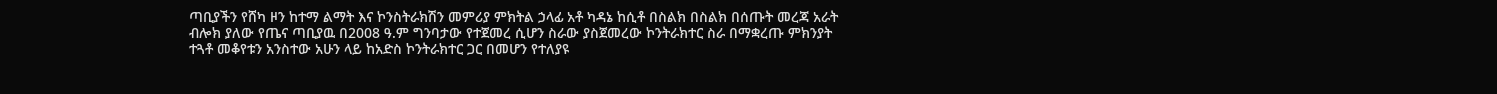ጣቢያችን የሸካ ዞን ከተማ ልማት እና ኮንስትራክሽን መምሪያ ምክትል ኃላፊ አቶ ካዳኔ ከሲቶ በስልክ በስልክ በሰጡት መረጃ አራት ብሎክ ያለው የጤና ጣቢያዉ በ2008 ዓ.ም ግንባታው የተጀመረ ሲሆን ስራው ያስጀመረው ኮንትራክተር ስራ በማቋረጡ ምክንያት ተጓቶ መቆየቱን አንስተው አሁን ላይ ከአድስ ኮንትራክተር ጋር በመሆን የተለያዩ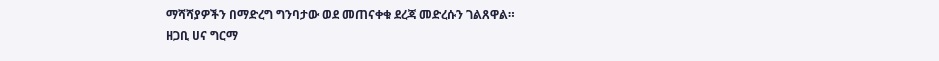ማሻሻያዎችን በማድረግ ግንባታው ወደ መጠናቀቁ ደረጃ መድረሱን ገልጸዋል።
ዘጋቢ ሀና ግርማ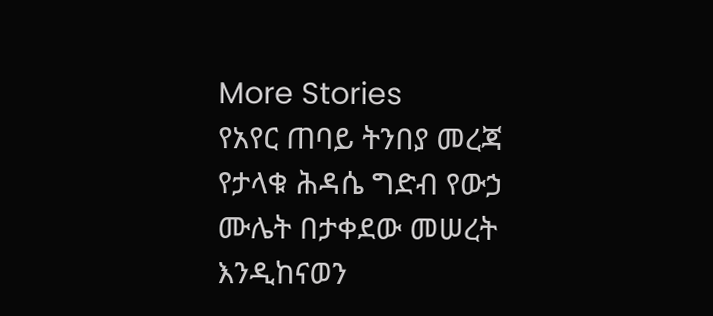More Stories
የአየር ጠባይ ትንበያ መረጃ የታላቁ ሕዳሴ ግድብ የውኃ ሙሌት በታቀደው መሠረት እንዲከናወን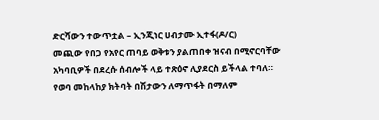ድርሻውን ተውጥቷል – ኢንጂነር ሀብታሙ ኢተፋ(ዶ/ር)
መጪው የበጋ የአየር ጠባይ ወቅቱን ያልጠበቀ ዝናብ በሚኖርባቸው አካባቢዎች በደረሱ ሰብሎች ላይ ተጽዕኖ ሊያደርስ ይችላል ተባለ።
የወባ መከላከያ ክትባት በሽታውን ለማጥፋት በማለም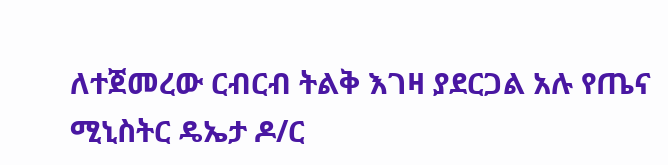ለተጀመረው ርብርብ ትልቅ እገዛ ያደርጋል አሉ የጤና ሚኒስትር ዴኤታ ዶ/ር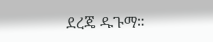ደረጄ ዱጉማ።